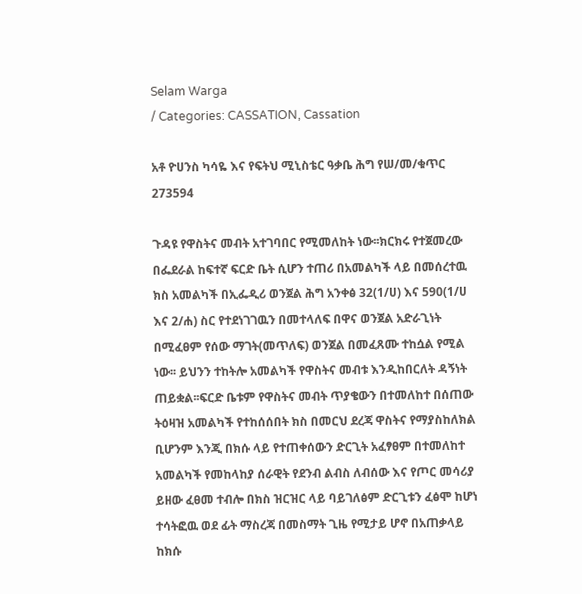Selam Warga
/ Categories: CASSATION, Cassation

አቶ ዮሀንስ ካሳዬ እና የፍትህ ሚኒስቴር ዓቃቤ ሕግ የሠ/መ/ቁጥር 273594

ጉዳዩ የዋስትና መብት አተገባበር የሚመለከት ነው፡፡ክርክሩ የተጀመረው በፌደራል ከፍተኛ ፍርድ ቤት ሲሆን ተጠሪ በአመልካች ላይ በመሰረተዉ ክስ አመልካች በኢፌዲሪ ወንጀል ሕግ አንቀፅ 32(1/ሀ) እና 590(1/ሀ እና 2/ሐ) ስር የተደነገገዉን በመተላለፍ በዋና ወንጀል አድራጊነት በሚፈፀም የሰው ማገት(መጥለፍ) ወንጀል በመፈጸሙ ተከሷል የሚል ነው፡፡ ይህንን ተከትሎ አመልካች የዋስትና መብቱ እንዲከበርለት ዳኝነት ጠይቋል፡፡ፍርድ ቤቱም የዋስትና መብት ጥያቄውን በተመለከተ በሰጠው ትዕዛዝ አመልካች የተከሰሰበት ክስ በመርህ ደረጃ ዋስትና የማያስከለክል ቢሆንም እንጂ በክሱ ላይ የተጠቀሰውን ድርጊት አፈፃፀም በተመለከተ አመልካች የመከላከያ ሰራዊት የደንብ ልብስ ለብሰው እና የጦር መሳሪያ ይዘው ፈፀመ ተብሎ በክስ ዝርዝር ላይ ባይገለፅም ድርጊቱን ፈፅሞ ከሆነ ተሳትፎዉ ወደ ፊት ማስረጃ በመስማት ጊዜ የሚታይ ሆኖ በአጠቃላይ ከክሱ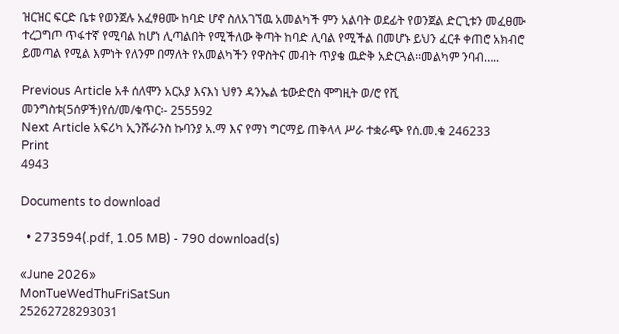ዝርዝር ፍርድ ቤቱ የወንጀሉ አፈፃፀሙ ከባድ ሆኖ ስለአገኘዉ አመልካች ምን አልባት ወደፊት የወንጀል ድርጊቱን መፈፀሙ ተረጋግጦ ጥፋተኛ የሚባል ከሆነ ሊጣልበት የሚችለው ቅጣት ከባድ ሊባል የሚችል በመሆኑ ይህን ፈርቶ ቀጠሮ አክብሮ ይመጣል የሚል እምነት የለንም በማለት የአመልካችን የዋስትና መብት ጥያቄ ዉድቅ አድርጓል፡፡መልካም ንባብ…..

Previous Article አቶ ሰለሞን አርአያ እናእነ ህፃን ዳንኤል ቴውድሮስ ሞግዚት ወ/ሮ የሺ መንግስቱ(5ሰዎች)የሰ/መ/ቁጥር፡- 255592
Next Article አፍሪካ ኢንሹራንስ ኩባንያ አ.ማ እና የማነ ግርማይ ጠቅላላ ሥራ ተቋራጭ የሰ.መ.ቁ 246233
Print
4943

Documents to download

  • 273594(.pdf, 1.05 MB) - 790 download(s)

«June 2026»
MonTueWedThuFriSatSun
25262728293031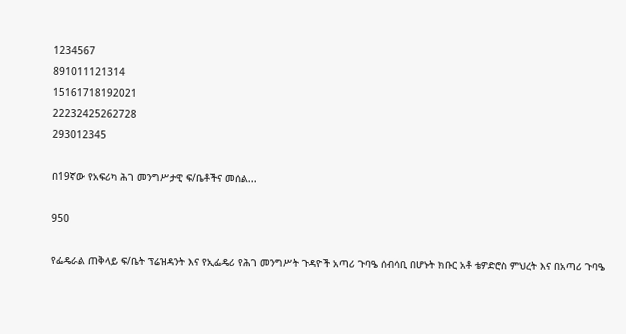1234567
891011121314
15161718192021
22232425262728
293012345

በ19ኛው የአፍሪካ ሕገ መንግሥታዊ ፍ/ቤቶችና መሰል...

950

የፌዴራል ጠቅላይ ፍ/ቤት ፕሬዝዳንት እና የኢፌዴሪ የሕገ መንግሥት ጉዳዮች አጣሪ ጉባዔ ሰብሳቢ በሆኑት ክቡር አቶ ቴዎድሮስ ምህረት እና በአጣሪ ጉባዔ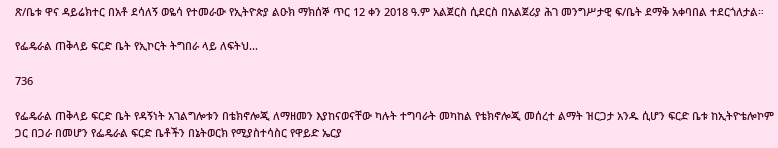ጽ/ቤቱ ዋና ዳይሬክተር በአቶ ደሳለኝ ወዬሳ የተመራው የኢትዮጵያ ልዑክ ማክሰኞ ጥር 12 ቀን 2018 ዓ.ም አልጀርስ ሲደርስ በአልጀሪያ ሕገ መንግሥታዊ ፍ/ቤት ደማቅ አቀባበል ተደርጎለታል።

የፌዴራል ጠቅላይ ፍርድ ቤት የኢኮርት ትግበራ ላይ ለፍትህ...

736

የፌዴራል ጠቅላይ ፍርድ ቤት የዳኝነት አገልግሎቱን በቴክኖሎጂ ለማዘመን እያከናወናቸው ካሉት ተግባራት መካከል የቴክኖሎጂ መሰረተ ልማት ዝርጋታ አንዱ ሲሆን ፍርድ ቤቱ ከኢትዮቴሎኮም ጋር በጋራ በመሆን የፌዴራል ፍርድ ቤቶችን በኔትወርክ የሚያስተሳስር የዋይድ ኤርያ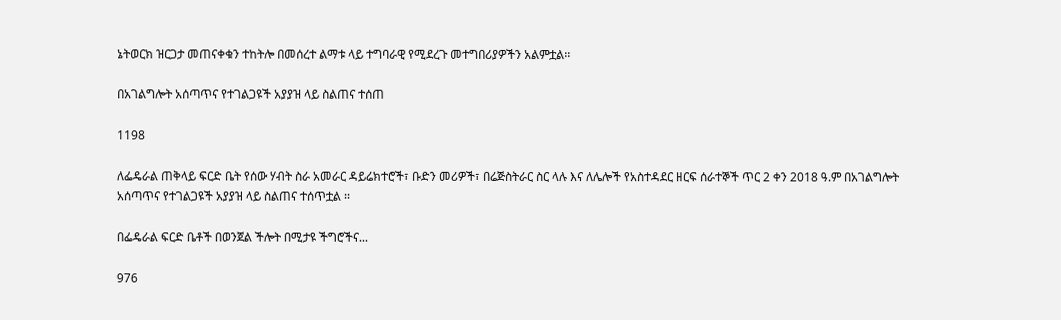ኔትወርክ ዝርጋታ መጠናቀቁን ተከትሎ በመሰረተ ልማቱ ላይ ተግባራዊ የሚደረጉ መተግበሪያዎችን አልምቷል፡፡

በአገልግሎት አሰጣጥና የተገልጋዩች አያያዝ ላይ ስልጠና ተሰጠ

1198

ለፌዴራል ጠቅላይ ፍርድ ቤት የሰው ሃብት ስራ አመራር ዳይሬክተሮች፣ ቡድን መሪዎች፣ በሬጅስትራር ስር ላሉ እና ለሌሎች የአስተዳደር ዘርፍ ሰራተኞች ጥር 2 ቀን 2018 ዓ.ም በአገልግሎት አሰጣጥና የተገልጋዩች አያያዝ ላይ ስልጠና ተሰጥቷል ፡፡

በፌዴራል ፍርድ ቤቶች በወንጀል ችሎት በሚታዩ ችግሮችና...

976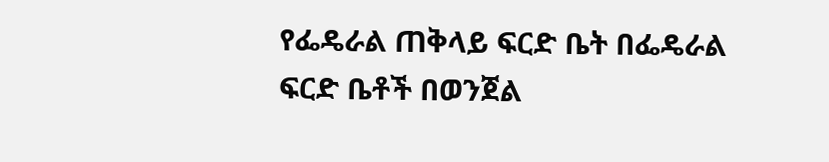የፌዴራል ጠቅላይ ፍርድ ቤት በፌዴራል ፍርድ ቤቶች በወንጀል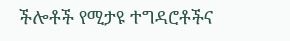ችሎቶች የሚታዩ ተግዳሮቶችና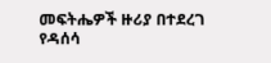መፍትሔዎች ዙሪያ በተደረገ የዳሰሳ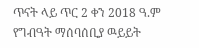ጥናት ላይ ጥር 2 ቀን 2018 ዓ.ም የግብዓት ማሰባሰቢያ ዉይይት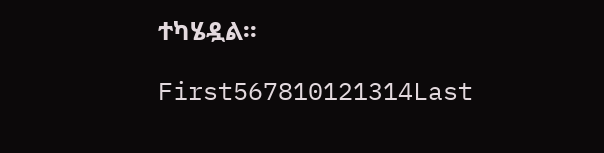ተካሄዷል፡፡

First567810121314Last